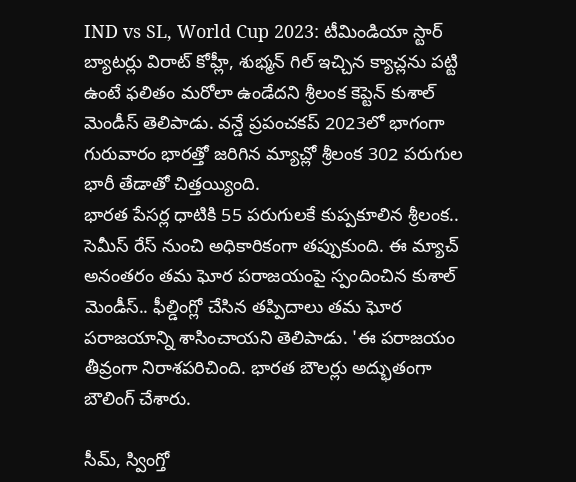IND vs SL, World Cup 2023: టీమిండియా స్టార్ బ్యాటర్లు విరాట్ కోహ్లీ, శుభ్మన్ గిల్ ఇచ్చిన క్యాచ్లను పట్టి ఉంటే ఫలితం మరోలా ఉండేదని శ్రీలంక కెప్టెన్ కుశాల్ మెండీస్ తెలిపాడు. వన్డే ప్రపంచకప్ 2023లో భాగంగా గురువారం భారత్తో జరిగిన మ్యాచ్లో శ్రీలంక 302 పరుగుల భారీ తేడాతో చిత్తయ్యింది.
భారత పేసర్ల ధాటికి 55 పరుగులకే కుప్పకూలిన శ్రీలంక.. సెమీస్ రేస్ నుంచి అధికారికంగా తప్పుకుంది. ఈ మ్యాచ్ అనంతరం తమ ఘోర పరాజయంపై స్పందించిన కుశాల్ మెండీస్.. ఫీల్డింగ్లో చేసిన తప్పిదాలు తమ ఘోర పరాజయాన్ని శాసించాయని తెలిపాడు. 'ఈ పరాజయం తీవ్రంగా నిరాశపరిచింది. భారత బౌలర్లు అద్భుతంగా బౌలింగ్ చేశారు.

సీమ్, స్వింగ్తో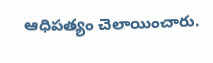ఆధిపత్యం చెలాయించారు.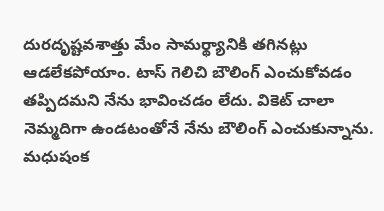దురదృష్టవశాత్తు మేం సామర్థ్యానికి తగినట్లు ఆడలేకపోయాం. టాస్ గెలిచి బౌలింగ్ ఎంచుకోవడం తప్పిదమని నేను భావించడం లేదు. వికెట్ చాలా నెమ్మదిగా ఉండటంతోనే నేను బౌలింగ్ ఎంచుకున్నాను. మధుషంక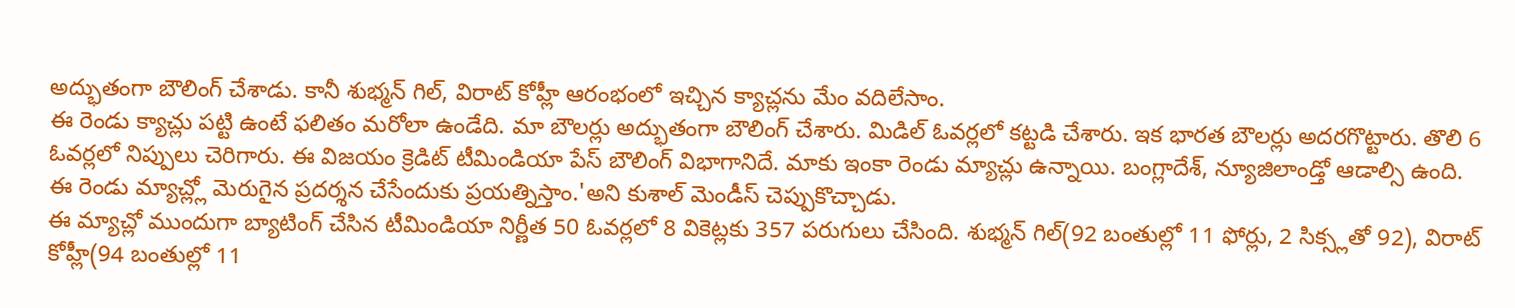అద్భుతంగా బౌలింగ్ చేశాడు. కానీ శుభ్మన్ గిల్, విరాట్ కోహ్లీ ఆరంభంలో ఇచ్చిన క్యాచ్లను మేం వదిలేసాం.
ఈ రెండు క్యాచ్లు పట్టి ఉంటే ఫలితం మరోలా ఉండేది. మా బౌలర్లు అద్భుతంగా బౌలింగ్ చేశారు. మిడిల్ ఓవర్లలో కట్టడి చేశారు. ఇక భారత బౌలర్లు అదరగొట్టారు. తొలి 6 ఓవర్లలో నిప్పులు చెరిగారు. ఈ విజయం క్రెడిట్ టీమిండియా పేస్ బౌలింగ్ విభాగానిదే. మాకు ఇంకా రెండు మ్యాచ్లు ఉన్నాయి. బంగ్లాదేశ్, న్యూజిలాండ్తో ఆడాల్సి ఉంది. ఈ రెండు మ్యాచ్ల్లో మెరుగైన ప్రదర్శన చేసేందుకు ప్రయత్నిస్తాం.'అని కుశాల్ మెండీస్ చెప్పుకొచ్చాడు.
ఈ మ్యాచ్లో ముందుగా బ్యాటింగ్ చేసిన టీమిండియా నిర్ణీత 50 ఓవర్లలో 8 వికెట్లకు 357 పరుగులు చేసింది. శుభ్మన్ గిల్(92 బంతుల్లో 11 ఫోర్లు, 2 సిక్స్లతో 92), విరాట్ కోహ్లీ(94 బంతుల్లో 11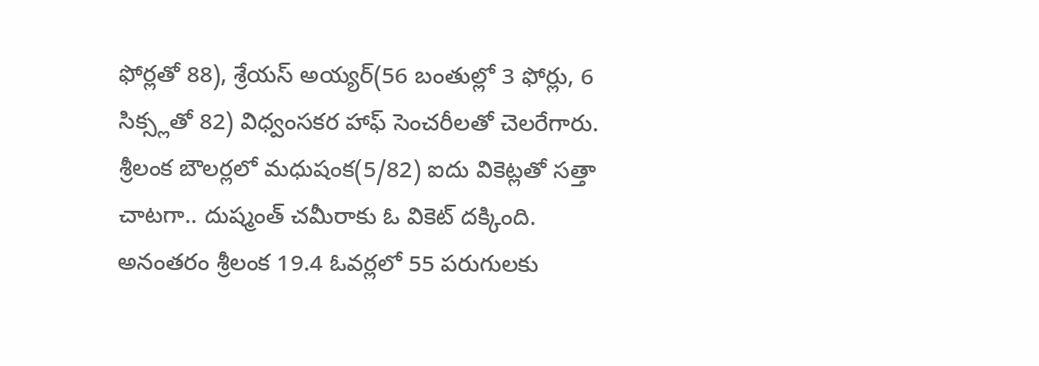ఫోర్లతో 88), శ్రేయస్ అయ్యర్(56 బంతుల్లో 3 ఫోర్లు, 6 సిక్స్లతో 82) విధ్వంసకర హాఫ్ సెంచరీలతో చెలరేగారు. శ్రీలంక బౌలర్లలో మధుషంక(5/82) ఐదు వికెట్లతో సత్తా చాటగా.. దుష్మంత్ చమీరాకు ఓ వికెట్ దక్కింది.
అనంతరం శ్రీలంక 19.4 ఓవర్లలో 55 పరుగులకు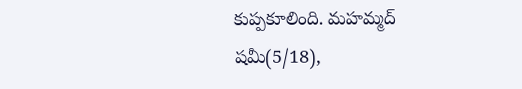కుప్పకూలింది. మహమ్మద్ షమీ(5/18),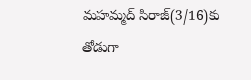మహమ్మద్ సిరాజ్(3/16)కు తోడుగా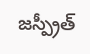జస్ప్రీత్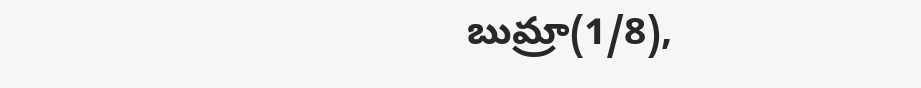బుమ్రా(1/8),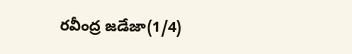రవీంద్ర జడేజా(1/4)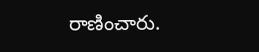రాణించారు.